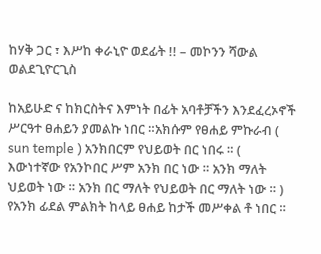ከሃቅ ጋር ፣ እሥከ ቀራኒዮ ወደፊት !! – መኮንን ሻውል ወልደጊዮርጊስ

ከአይሁድ ና ከክርስትና እምነት በፊት አባቶቻችን እንደፈረኦኖች ሥርዓተ ፀሐይን ያመልኩ ነበር ።አክሱም የፀሐይ ምኩራብ ( sun temple ) አንክበርም የህይወት በር ነበሩ ። ( እውነተኛው የአንኮበር ሥም አንክ በር ነው ። አንክ ማለት ህይወት ነው ። አንክ በር ማለት የህይወት በር ማለት ነው ። ) የአንክ ፊደል ምልክት ከላይ ፀሐይ ከታች መሥቀል ቶ ነበር ።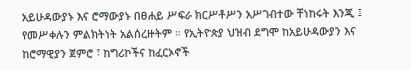አይሁዳውያኑ እና ሮማውያኑ በፀሐይ ሥፍራ ክርሥቶሥን አሥገብተው ቸነከሩት እንጂ ፤ የመሥቀሉን ምልክትነት አልሰረዙትም ። የኢትዮጵያ ህዝብ ደግሞ ከአይሁዳውያን እና ከሮማዊያን ጀምሮ ፣ ከግሪኮችና ከፈርኦኖች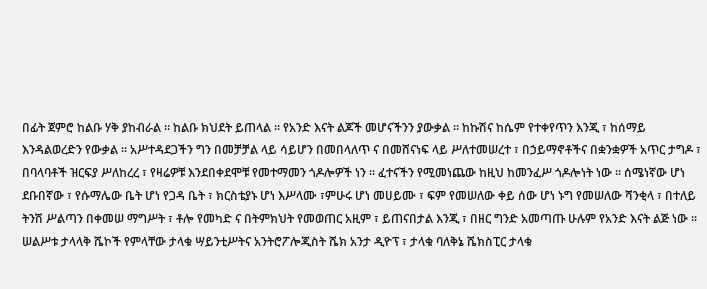በፊት ጀምሮ ከልቡ ሃቅ ያከብራል ። ከልቡ ክህደት ይጠላል ። የአንድ እናት ልጆች መሆናችንን ያውቃል ። ከኩሽና ከሴም የተቀየጥን እንጂ ፣ ከሰማይ እንዳልወረድን የውቃል ። አሥተዳደጋችን ግን በመቻቻል ላይ ሳይሆን በመበላለጥ ና በመሸናነፍ ላይ ሥለተመሠረተ ፣ በኃይማኖቶችና በቋንቋዎች አጥር ታግዶ ፣ በባላባቶች ዝርፍያ ሥለከረረ ፣ የዛሬዎቹ እንደበቀደሞቹ የመተማመን ጎዶሎዎች ነን ። ፈተናችን የሚመነጨው ከዚህ ከመንፈሥ ጎዶሎነት ነው ። ሰሜነኛው ሆነ ደቡበኛው ፣ የሱማሌው ቤት ሆነ የጋዳ ቤት ፣ ክርስቴያኑ ሆነ እሥላሙ ፣ምሁሩ ሆነ መሀይሙ ፣ ፍም የመሠለው ቀይ ሰው ሆነ ኑግ የመሠለው ሻንቂላ ፣ በተለይ ትንሽ ሥልጣን በቀመሠ ማግሥት ፣ ቶሎ የመካድ ና በትምክህት የመወጠር አዚም ፣ ይጠናበታል እንጂ ፣ በዘር ግንድ አመጣጡ ሁሉም የአንድ እናት ልጅ ነው ። ሠልሥቱ ታላላቅ ሼኮች የምላቸው ታላቁ ሣይንቲሥትና አንትሮፖሎጂስት ሼክ አንታ ዲዮፕ ፣ ታላቁ ባለቅኔ ሼክስፒር ታላቁ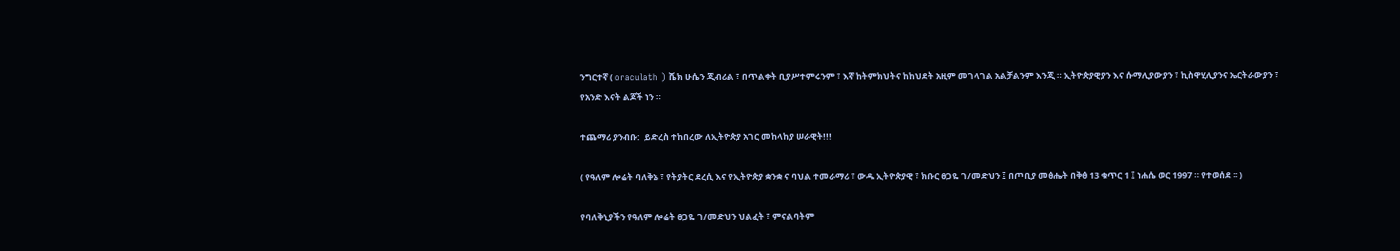ንግርተኛ ( oraculath ) ሼክ ሁሴን ጂብሪል ፣ በጥልቀት ቢያሥተምሩንም ፣ እኛ ከትምክህትና ከከህደት አዚም መገላገል አልቻልንም እንጂ ። ኢትዮጵያዊያን እና ሱማሊያውያን ፣ ኪስዋሂሊያንና ኤርትራውያን ፣ የአንድ እናት ልጆች ነን ።

ተጨማሪ ያንብቡ:  ይድረስ ተከበረው ለኢትዮጵያ አገር መከላከያ ሠራዊት!!!

( የዓለም ሎሬት ባለቅኔ ፣ የትያትር ደረሲ እና የኢትዮጵያ ቋንቋ ና ባህል ተመራማሪ ፣ ውዱ ኢትዮጵያዊ ፣ ክቡር ፀጋዬ ገ/መድህን ፤ በጦቢያ መፅሔት በቅፅ 13 ቁጥር 1 ፤ ነሐሴ ወር 1997 ። የተወሰደ ፡፡ )

የባለቅኒያችን የዓለም ሎሬት ፀጋዬ ገ/መድህን ህልፈት ፣ ምናልባትም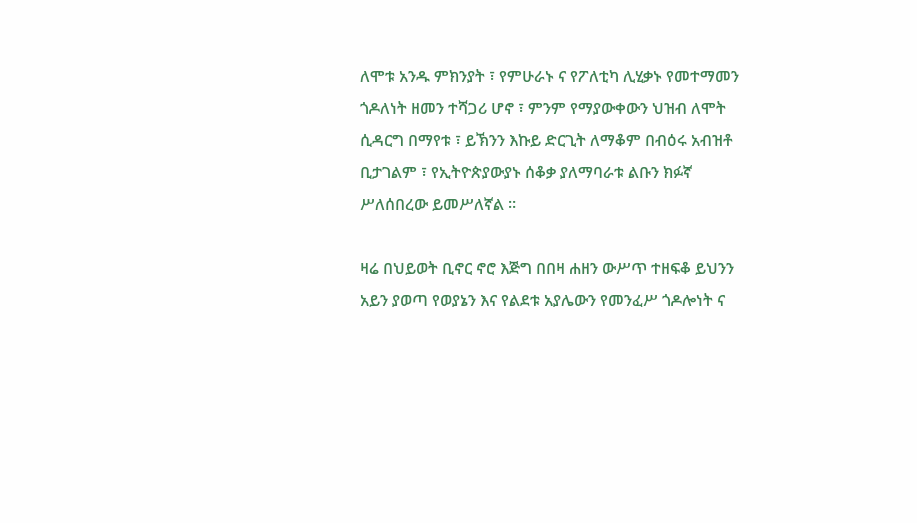ለሞቱ አንዱ ምክንያት ፣ የምሁራኑ ና የፖለቲካ ሊሂቃኑ የመተማመን ጎዶለነት ዘመን ተሻጋሪ ሆኖ ፣ ምንም የማያውቀውን ህዝብ ለሞት ሲዳርግ በማየቱ ፣ ይኽንን እኩይ ድርጊት ለማቆም በብዕሩ አብዝቶ ቢታገልም ፣ የኢትዮጵያውያኑ ሰቆቃ ያለማባራቱ ልቡን ክፉኛ ሥለሰበረው ይመሥለኛል ።

ዛሬ በህይወት ቢኖር ኖሮ እጅግ በበዛ ሐዘን ውሥጥ ተዘፍቆ ይህንን አይን ያወጣ የወያኔን እና የልደቱ አያሌውን የመንፈሥ ጎዶሎነት ና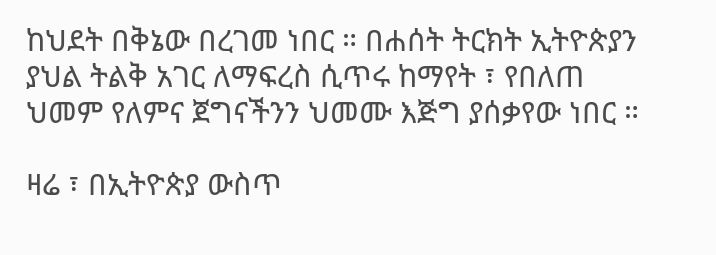ከህደት በቅኔው በረገመ ነበር ። በሐሰት ትርክት ኢትዮጵያን ያህል ትልቅ አገር ለማፍረስ ሲጥሩ ከማየት ፣ የበለጠ ህመም የለምና ጀግናችንን ህመሙ እጅግ ያሰቃየው ነበር ።

ዛሬ ፣ በኢትዮጵያ ውስጥ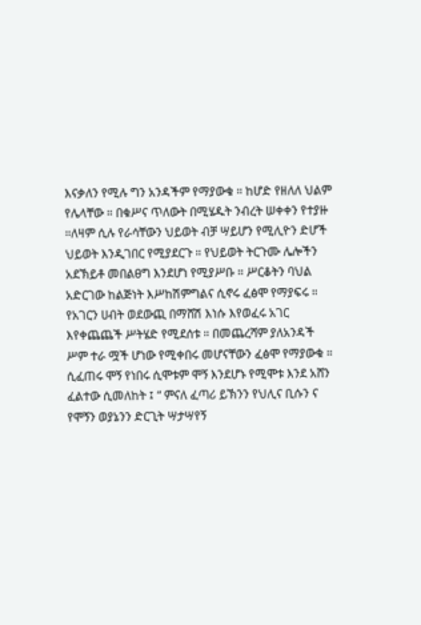እናቃለን የሚሉ ግን አንዳችም የማያውቁ ። ከሆድ የዘለለ ህልም የሌላቸው ። በቁሥና ጥለውት በሚሄዱት ንብረት ሠቀቀን የተያዙ ።ለዛም ሲሉ የራሳቸውን ህይወት ብቻ ሣይሆን የሚሊዮን ድሆች ህይወት እንዲገበር የሚያደርጉ ። የህይወት ትርጉሙ ሌሎችን አደኽይቶ መበልፀግ እንደሆነ የሚያሥቡ ። ሥርቆትን ባህል አድርገው ከልጅነት እሥከሽምግልና ሲኖሩ ፈፅሞ የማያፍሩ ። የአገርን ሀብት ወደውጪ በማሸሽ እነሱ እየወፈሩ አገር እየቀጨጨች ሥትሄድ የሚደሰቱ ። በመጨረሻም ያለአንዳች ሥም ተራ ሟች ሆነው የሚቀበሩ መሆናቸውን ፈፅሞ የማያውቁ ። ሲፈጠሩ ሞኝ የነበሩ ሲሞቱም ሞኝ እንደሆኑ የሚሞቱ እንደ አሸን ፈልተው ሲመለከት ፤ “ ምናለ ፈጣሪ ይኽንን የህሊና ቢሱን ና የሞኝን ወያኔንን ድርጊት ሣታሣየኝ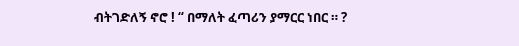ብትገድለኝ ኖሮ ! “ በማለት ፈጣሪን ያማርር ነበር ። ?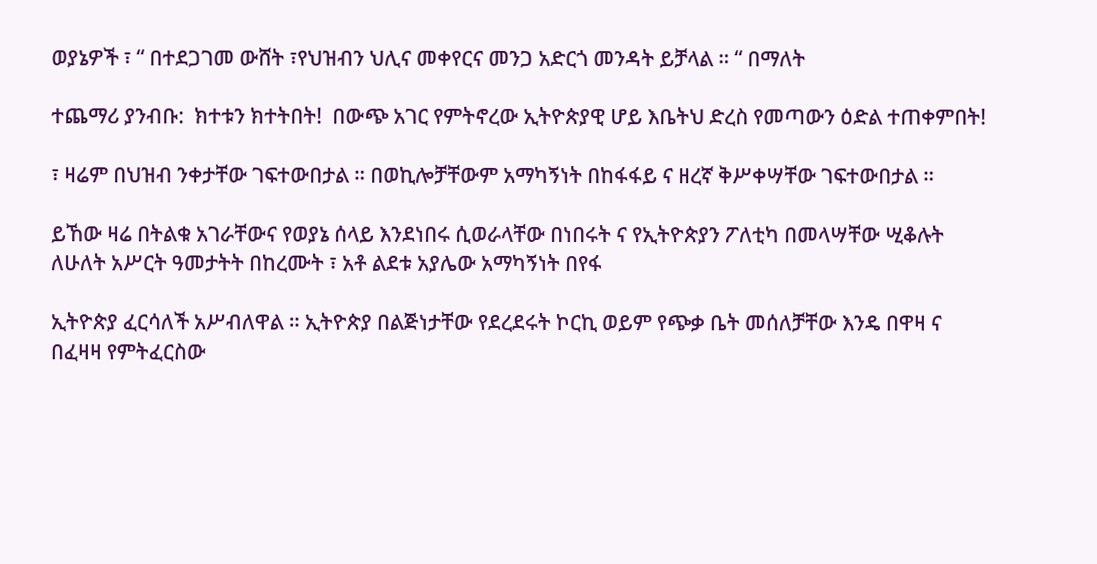ወያኔዎች ፣ “ በተደጋገመ ውሸት ፣የህዝብን ህሊና መቀየርና መንጋ አድርጎ መንዳት ይቻላል ። “ በማለት

ተጨማሪ ያንብቡ:  ክተቱን ክተትበት!  በውጭ አገር የምትኖረው ኢትዮጵያዊ ሆይ እቤትህ ድረስ የመጣውን ዕድል ተጠቀምበት!

፣ ዛሬም በህዝብ ንቀታቸው ገፍተውበታል ። በወኪሎቻቸውም አማካኝነት በከፋፋይ ና ዘረኛ ቅሥቀሣቸው ገፍተውበታል ።

ይኸው ዛሬ በትልቁ አገራቸውና የወያኔ ሰላይ እንደነበሩ ሲወራላቸው በነበሩት ና የኢትዮጵያን ፖለቲካ በመላሣቸው ሢቆሉት ለሁለት አሥርት ዓመታትት በከረሙት ፣ አቶ ልደቱ አያሌው አማካኝነት በየፋ

ኢትዮጵያ ፈርሳለች አሥብለዋል ። ኢትዮጵያ በልጅነታቸው የደረደሩት ኮርኪ ወይም የጭቃ ቤት መሰለቻቸው እንዴ በዋዛ ና በፈዛዛ የምትፈርስው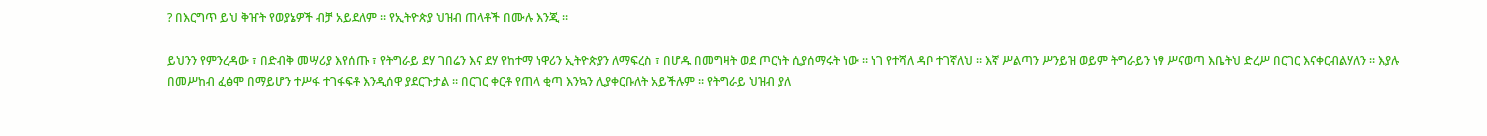? በእርግጥ ይህ ቅዠት የወያኔዎች ብቻ አይደለም ። የኢትዮጵያ ህዝብ ጠላቶች በሙሉ እንጂ ።

ይህንን የምንረዳው ፣ በድብቅ መሣሪያ እየሰጡ ፣ የትግራይ ደሃ ገበሬን እና ደሃ የከተማ ነዋሪን ኢትዮጵያን ለማፍረስ ፣ በሆዱ በመግዛት ወደ ጦርነት ሲያሰማሩት ነው ። ነገ የተሻለ ዳቦ ተገኛለህ ። እኛ ሥልጣን ሥንይዝ ወይም ትግራይን ነፃ ሥናወጣ እቤትህ ድረሥ በርገር እናቀርብልሃለን ። እያሉ በመሥከብ ፈፅሞ በማይሆን ተሥፋ ተገፋፍቶ እንዲሰዋ ያደርጉታል ። በርገር ቀርቶ የጠላ ቂጣ እንኳን ሊያቀርቡለት አይችሉም ። የትግራይ ህዝብ ያለ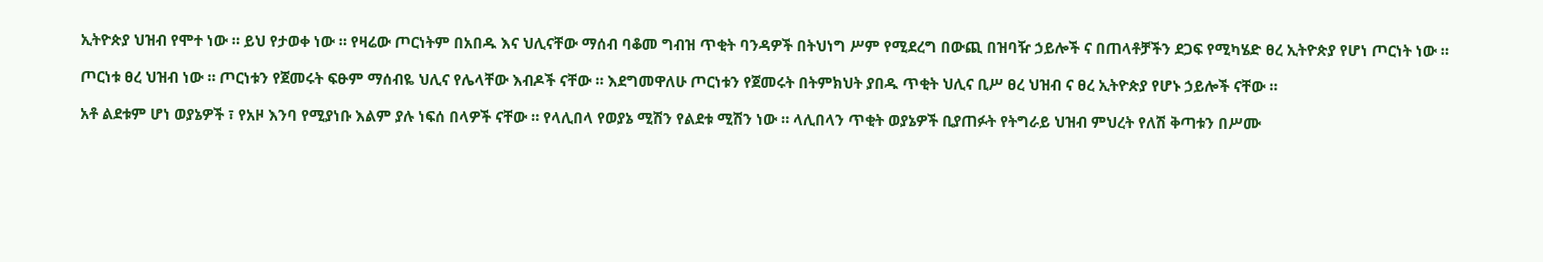ኢትዮጵያ ህዝብ የሞተ ነው ። ይህ የታወቀ ነው ። የዛሬው ጦርነትም በአበዱ እና ህሊናቸው ማሰብ ባቆመ ግብዝ ጥቂት ባንዳዎች በትህነግ ሥም የሚደረግ በውጪ በዝባዥ ኃይሎች ና በጠላቶቻችን ደጋፍ የሚካሄድ ፀረ ኢትዮጵያ የሆነ ጦርነት ነው ።

ጦርነቱ ፀረ ህዝብ ነው ። ጦርነቱን የጀመሩት ፍፁም ማሰብዬ ህሊና የሌላቸው እብዶች ናቸው ። እደግመዋለሁ ጦርነቱን የጀመሩት በትምክህት ያበዱ ጥቂት ህሊና ቢሥ ፀረ ህዝብ ና ፀረ ኢትዮጵያ የሆኑ ኃይሎች ናቸው ።

አቶ ልደቱም ሆነ ወያኔዎች ፣ የአዞ እንባ የሚያነቡ እልም ያሉ ነፍሰ በላዎች ናቸው ። የላሊበላ የወያኔ ሚሽን የልደቱ ሚሽን ነው ። ላሊበላን ጥቂት ወያኔዎች ቢያጠፉት የትግራይ ህዝብ ምህረት የለሽ ቅጣቱን በሥሙ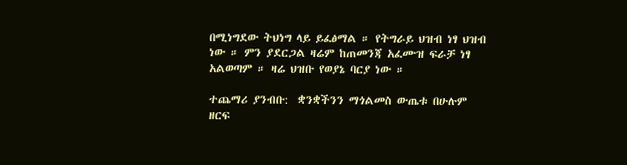በሚነግደው ትህነግ ላይ ይፈፅማል ። የትግራይ ህዝብ ነፃ ህዝብ ነው ። ምን ያደርጋል ዛሬም ከጠመንጃ አፈሙዝ ፍራቻ ነፃ አልወጣም ። ዛሬ ህዝቡ የወያኔ ባርያ ነው ።

ተጨማሪ ያንብቡ:  ቋንቋችንን ማጎልመስ ውጤቱ በሁሉም ዘርፍ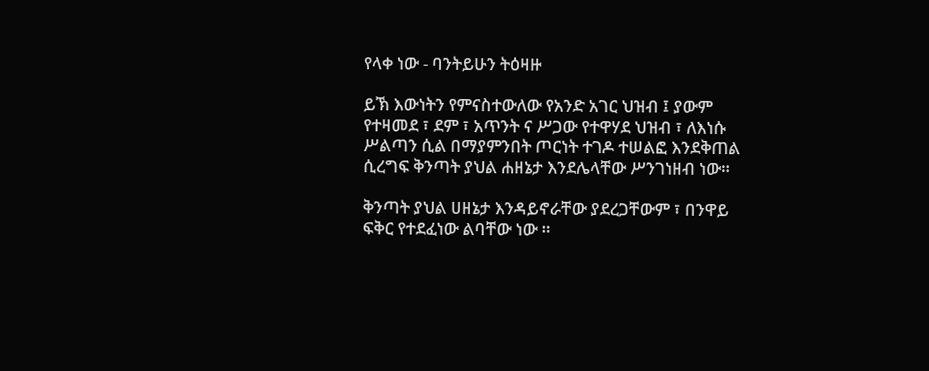የላቀ ነው - ባንትይሁን ትዕዛዙ

ይኽ እውነትን የምናስተውለው የአንድ አገር ህዝብ ፤ ያውም የተዛመደ ፣ ደም ፣ አጥንት ና ሥጋው የተዋሃደ ህዝብ ፣ ለእነሱ ሥልጣን ሲል በማያምንበት ጦርነት ተገዶ ተሠልፎ እንደቅጠል ሲረግፍ ቅንጣት ያህል ሐዘኔታ እንደሌላቸው ሥንገነዘብ ነው።

ቅንጣት ያህል ሀዘኔታ እንዳይኖራቸው ያደረጋቸውም ፣ በንዋይ ፍቅር የተደፈነው ልባቸው ነው ።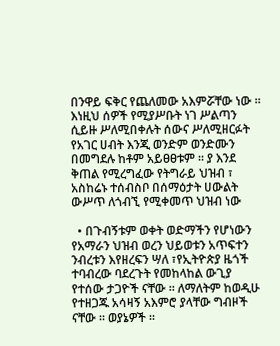በንዋይ ፍቅር የጨለመው አእምሯቸው ነው ። እነዚህ ሰዎች የሚያሥቡት ነገ ሥልጣን ሲይዙ ሥለሚበቀሉት ሰውና ሥለሚዘርፉት የአገር ሀብት እንጂ ወንድም ወንድሙን በመግደሉ ከቶም አይፀፀቱም ። ያ እንደ ቅጠል የሚረግፈው የትግራይ ህዝብ ፣ አስከሬኑ ተሰብስቦ በሰማዕታት ሀውልት ውሥጥ ለጎብኚ የሚቀመጥ ህዝብ ነው

  • በጉብኝቱም ወቀት ወድማችን የሆነውን የአማራን ህዝብ ወረን ህይወቱን አጥፍተን ንብረቱን እየዘረፍን ሣለ ፣የኢትዮጵያ ዜጎች ተባብረው ባደረጉት የመከላከል ውጊያ የተሰው ታጋዮች ናቸው ። ለማለትም ከወዲሁ የተዘጋጁ አሳዛኝ አእምሮ ያላቸው ግብዞች ናቸው ። ወያኔዎች ፡፡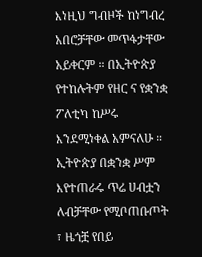እነዚህ ግብዞች ከነግብረ አበሮቻቸው መጥፋታቸው አይቀርም ። በኢትዮጵያ የተከሉትም የዘር ና የቋንቋ ፖለቲካ ከሥሩ እንደሚነቀል አምናለሁ ። ኢትዮጵያ በቋንቋ ሥም እየተጠራሩ ጥሬ ሀብቷን ለብቻቸው የሚቦጠቡጦት ፣ ዜጎቿ የበይ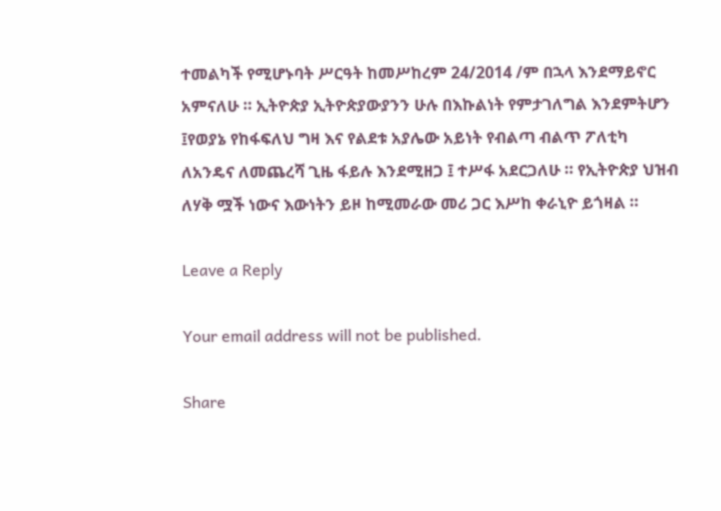ተመልካች የሚሆኑባት ሥርዓት ከመሥከረም 24/2014 /ም በኋላ እንደማይኖር አምናለሁ ። ኢትዮጵያ ኢትዮጵያውያንን ሁሉ በእኩልነት የምታገለግል እንደምትሆን ፤የወያኔ የከፋፍለህ ግዛ እና የልደቱ አያሌው አይነት የብልጣ ብልጥ ፖለቲካ ለአንዴና ለመጨረሻ ጊዜ ፋይሉ እንደሚዘጋ ፤ ተሥፋ አደርጋለሁ ። የኢትዮጵያ ህዝብ ለሃቅ ሟች ነውና እውነትን ይዞ ከሚመራው መሪ ጋር እሥከ ቀራኒዮ ይጎዛል ።

Leave a Reply

Your email address will not be published.

Share